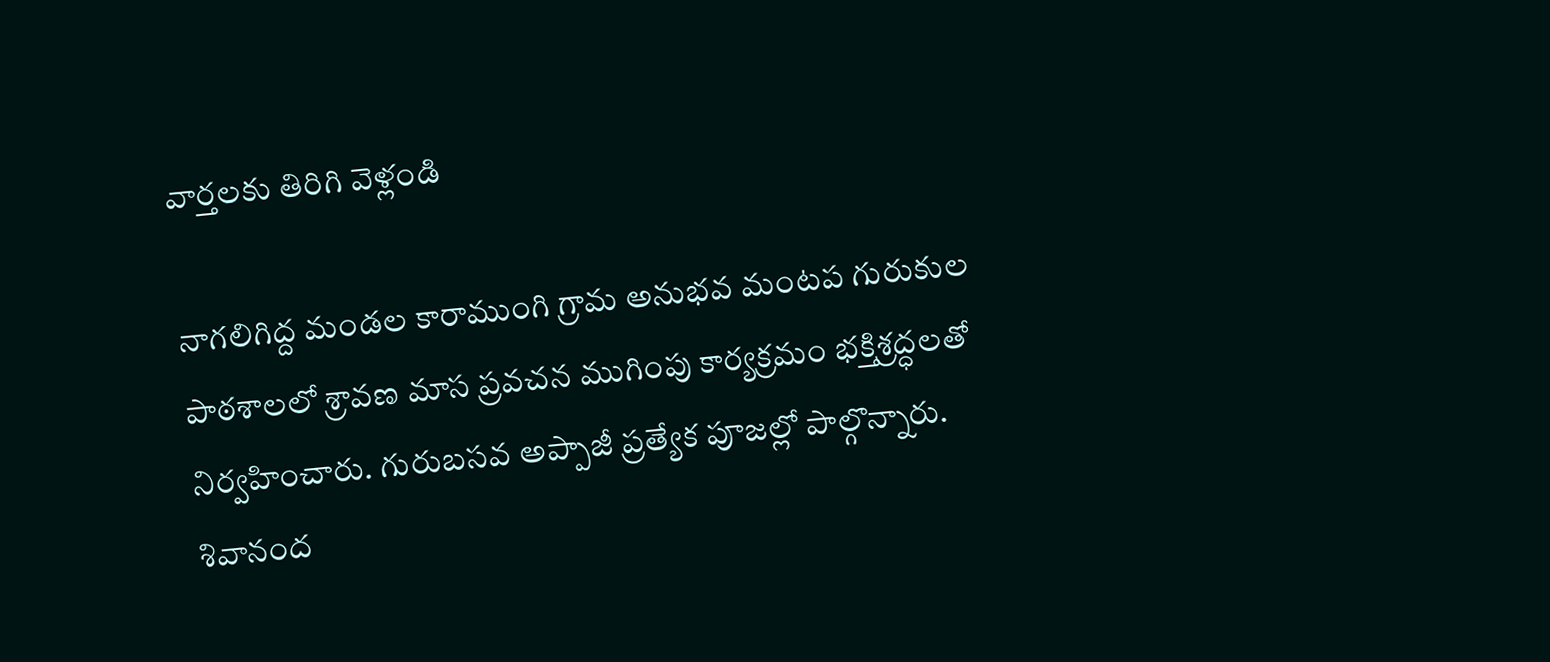వార్తలకు తిరిగి వెళ్లండి

నాగలిగిద్ద మండల కారాముంగి గ్రామ అనుభవ మంటప గురుకుల పాఠశాలలో శ్రావణ మాస ప్రవచన ముగింపు కార్యక్రమం భక్తిశ్రద్ధలతో నిర్వహించారు. గురుబసవ అప్పాజీ ప్రత్యేక పూజల్లో పాల్గొన్నారు. శివానంద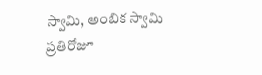స్వామి, అంబిక స్వామి ప్రతిరోజూ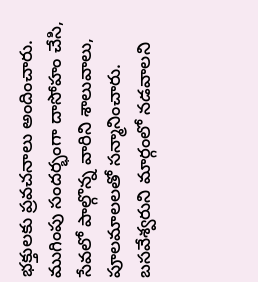భక్తులకు ప్రవచనాలు అందించారు.
ముగింపు సందర్భంగా దాసోహం చేసి, సేవలో పాల్గొన్న వారిని శాలువాలు, పూలమాలలతో సన్మానించారు. బసవేశ్వరుని మార్గంలో నడవాలని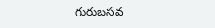గురుబసవ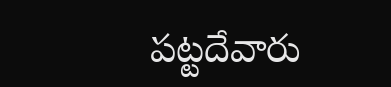పట్టదేవారు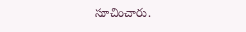సూచించారు.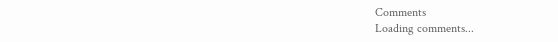Comments
Loading comments...